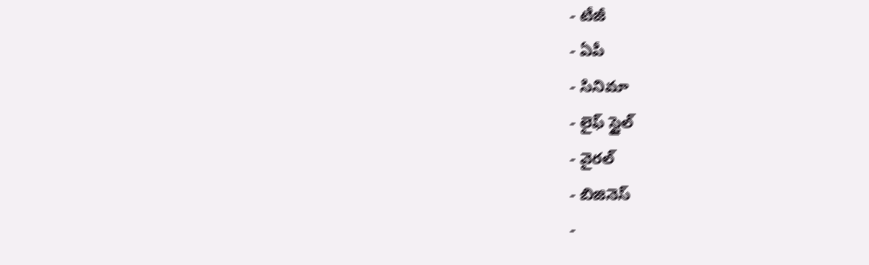- టీజీ
- ఏపీ
- సినిమా
- లైఫ్ స్టైల్
- వైరల్
- బిజినెస్
-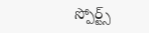స్పోర్ట్స్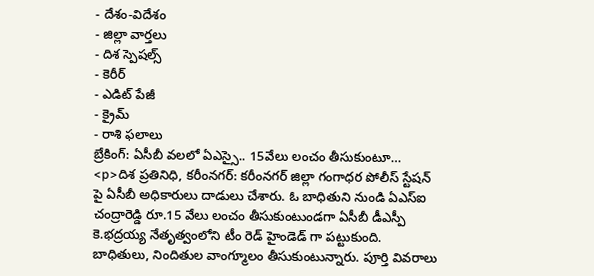- దేశం-విదేశం
- జిల్లా వార్తలు
- దిశ స్పెషల్స్
- కెరీర్
- ఎడిట్ పేజీ
- క్రైమ్
- రాశి ఫలాలు
బ్రేకింగ్: ఏసీబీ వలలో ఏఎస్సై.. 15వేలు లంచం తీసుకుంటూ…
<p>దిశ ప్రతినిధి, కరీంనగర్: కరీంనగర్ జిల్లా గంగాధర పోలీస్ స్టేషన్ పై ఏసీబీ అధికారులు దాడులు చేశారు. ఓ బాధితుని నుండి ఏఎస్ఐ చంద్రారెడ్డి రూ.15 వేలు లంచం తీసుకుంటుండగా ఏసీబీ డీఎస్పీ కె.భద్రయ్య నేతృత్వంలోని టీం రెడ్ హైండెడ్ గా పట్టుకుంది. బాధితులు, నిందితుల వాంగ్మూలం తీసుకుంటున్నారు. పూర్తి వివరాలు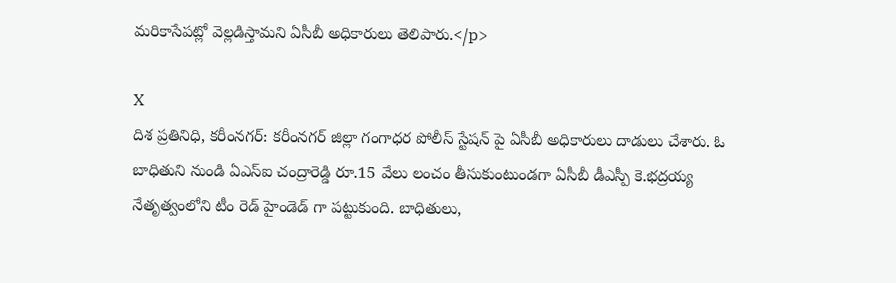మరికాసేపట్లో వెల్లడిస్తామని ఏసీబీ అధికారులు తెలిపారు.</p>

X
దిశ ప్రతినిధి, కరీంనగర్: కరీంనగర్ జిల్లా గంగాధర పోలీస్ స్టేషన్ పై ఏసీబీ అధికారులు దాడులు చేశారు. ఓ బాధితుని నుండి ఏఎస్ఐ చంద్రారెడ్డి రూ.15 వేలు లంచం తీసుకుంటుండగా ఏసీబీ డీఎస్పీ కె.భద్రయ్య నేతృత్వంలోని టీం రెడ్ హైండెడ్ గా పట్టుకుంది. బాధితులు,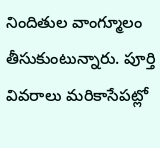నిందితుల వాంగ్మూలం తీసుకుంటున్నారు. పూర్తి వివరాలు మరికాసేపట్లో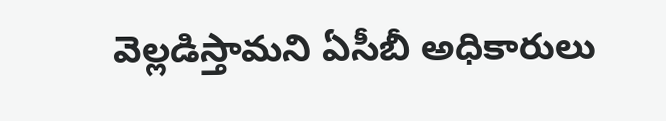వెల్లడిస్తామని ఏసీబీ అధికారులు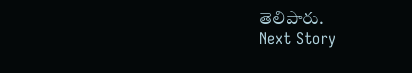తెలిపారు.
Next Story